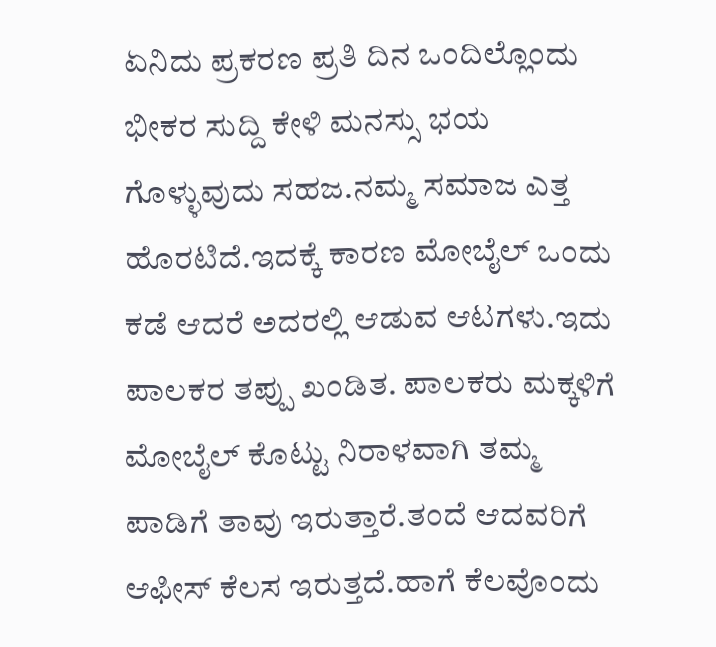ಏನಿದು ಪ್ರಕರಣ ಪ್ರತಿ ದಿನ ಒಂದಿಲ್ಲೊಂದು ಭೀಕರ ಸುದ್ದಿ ಕೇಳಿ ಮನಸ್ಸು ಭಯ ಗೊಳ್ಳುವುದು ಸಹಜ.ನಮ್ಮ ಸಮಾಜ ಎತ್ತ ಹೊರಟಿದೆ.ಇದಕ್ಕೆ ಕಾರಣ ಮೋಬೈಲ್ ಒಂದು ಕಡೆ ಆದರೆ ಅದರಲ್ಲಿ ಆಡುವ ಆಟಗಳು.ಇದು ಪಾಲಕರ ತಪ್ಪು ಖಂಡಿತ. ಪಾಲಕರು ಮಕ್ಕಳಿಗೆ ಮೋಬೈಲ್ ಕೊಟ್ಟು ನಿರಾಳವಾಗಿ ತಮ್ಮ ಪಾಡಿಗೆ ತಾವು ಇರುತ್ತಾರೆ.ತಂದೆ ಆದವರಿಗೆ ಆಫೀಸ್ ಕೆಲಸ ಇರುತ್ತದೆ.ಹಾಗೆ ಕೆಲವೊಂದು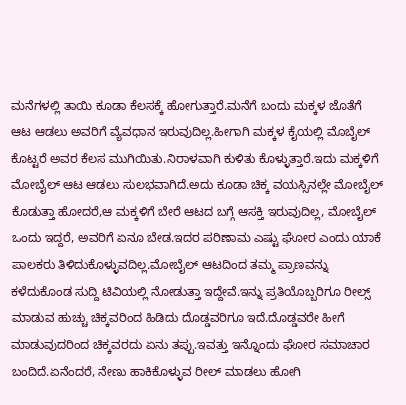ಮನೆಗಳಲ್ಲಿ ತಾಯಿ ಕೂಡಾ ಕೆಲಸಕ್ಕೆ ಹೋಗುತ್ತಾರೆ.ಮನೆಗೆ ಬಂದು ಮಕ್ಕಳ ಜೊತೆಗೆ ಆಟ ಆಡಲು ಅವರಿಗೆ ವ್ಯೆವಧಾನ ಇರುವುದಿಲ್ಲ.ಹೀಗಾಗಿ ಮಕ್ಕಳ ಕೈಯಲ್ಲಿ ಮೊಬೈಲ್ ಕೊಟ್ಟರೆ ಅವರ ಕೆಲಸ ಮುಗಿಯಿತು.ನಿರಾಳವಾಗಿ ಕುಳಿತು ಕೊಳ್ಳುತ್ತಾರೆ.ಇದು ಮಕ್ಕಳಿಗೆ ಮೋಬೈಲ್ ಆಟ ಆಡಲು ಸುಲಭವಾಗಿದೆ.ಅದು ಕೂಡಾ ಚಿಕ್ಕ ವಯಸ್ಸಿನಲ್ಲೇ ಮೋಬೈಲ್ ಕೊಡುತ್ತಾ ಹೋದರೆ,ಆ ಮಕ್ಕಳಿಗೆ ಬೇರೆ ಆಟದ ಬಗ್ಗೆ ಆಸಕ್ತಿ ಇರುವುದಿಲ್ಲ, ಮೋಬೈಲ್ ಒಂದು ಇದ್ದರೆ, ಅವರಿಗೆ ಏನೂ ಬೇಡ.ಇದರ ಪರಿಣಾಮ ಎಷ್ಟು ಘೋರ ಎಂದು ಯಾಕೆ ಪಾಲಕರು ತಿಳಿದುಕೊಳ್ಳುವದಿಲ್ಲ.ಮೋಬೈಲ್ ಆಟದಿಂದ ತಮ್ಮ ಪ್ರಾಣವನ್ನು ಕಳೆದುಕೊಂಡ ಸುದ್ದಿ ಟಿವಿಯಲ್ಲಿ ನೋಡುತ್ತಾ ಇದ್ದೇವೆ.ಇನ್ನು ಪ್ರತಿಯೊಬ್ಬರಿಗೂ ರೀಲ್ಸ್ ಮಾಡುವ ಹುಚ್ಚು ಚಿಕ್ಕವರಿಂದ ಹಿಡಿದು ದೊಡ್ಡವರಿಗೂ ಇದೆ.ದೊಡ್ಡವರೇ ಹೀಗೆ ಮಾಡುವುದರಿಂದ ಚಿಕ್ಕವರದು ಏನು ತಪ್ಪು.ಇವತ್ತು ಇನ್ನೊಂದು ಘೋರ ಸಮಾಚಾರ ಬಂದಿದೆ.ಏನೆಂದರೆ, ನೇಣು ಹಾಕಿಕೊಳ್ಳುವ ರೀಲ್ ಮಾಡಲು ಹೋಗಿ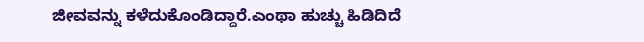ಜೀವವನ್ನು ಕಳೆದುಕೊಂಡಿದ್ದಾರೆ.ಎಂಥಾ ಹುಚ್ಚು ಹಿಡಿದಿದೆ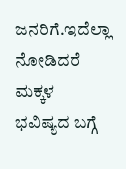ಜನರಿಗೆ.ಇದೆಲ್ಲಾ ನೋಡಿದರೆ ಮಕ್ಕಳ ಭವಿಷ್ಯದ ಬಗ್ಗೆ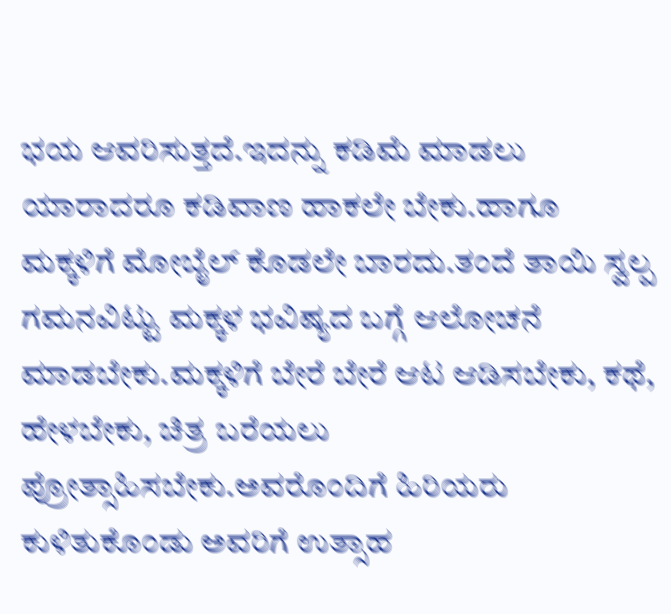ಭಯ ಆವರಿಸುತ್ತದೆ.ಇದನ್ನು ಕಡಿಮೆ ಮಾಡಲು ಯಾರಾದರೂ ಕಡಿವಾಣ ಹಾಕಲೇ ಬೇಕು.ಹಾಗೂ ಮಕ್ಕಳಿಗೆ ಮೋಬೈಲ್ ಕೊಡಲೇ ಬಾರದು.ತಂದೆ ತಾಯಿ ಸ್ವಲ್ಪ ಗಮನವಿಟ್ಟು ಮಕ್ಕಳ ಭವಿಷ್ಯದ ಬಗ್ಗೆ ಆಲೋಚನೆ ಮಾಡಬೇಕು.ಮಕ್ಕಳಿಗೆ ಬೇರೆ ಬೇರೆ ಆಟ ಆಡಿಸಬೇಕು, ಕಥೆ, ಹೇಳಬೇಕು, ಚಿತ್ರ ಬರೆಯಲು ಪ್ರೋತ್ಸಾಹಿಸಬೇಕು.ಅವರೊಂದಿಗೆ ಹಿರಿಯರು ಕುಳಿತುಕೊಂಡು ಅವರಿಗೆ ಉತ್ಸಾಹ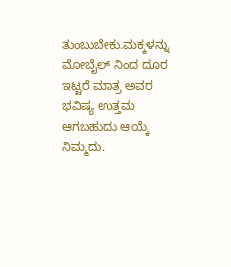ತುಂಬುಬೇಕು.ಮಕ್ಕಳನ್ನು ಮೋಬೈಲ್ ನಿಂದ ದೂರ ಇಟ್ಟರೆ ಮಾತ್ರ ಅವರ ಭವಿಷ್ಯ ಉತ್ತಮ ಆಗಬಹುದು ಆಯ್ಕೆ ನಿಮ್ಮದು.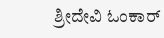ಶ್ರೀದೇವಿ ಓಂಕಾರ್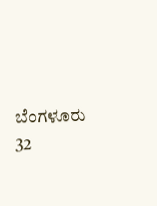ಬೆಂಗಳೂರು 32